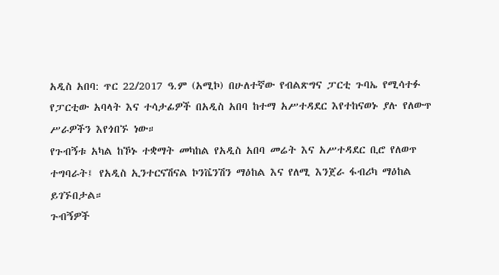አዲስ አበባ: ጥር 22/2017 ዓ.ም (አሚኮ) በሁለተኛው የብልጽግና ፓርቲ ጉባኤ የሚሳተፉ የፓርቲው አባላት እና ተሳታፊዎች በአዲስ አበባ ከተማ አሥተዳደር እየተከናወኑ ያሉ የለውጥ ሥራዎችን እየጎበኙ ነው።
የጉብኝቱ አካል ከኾኑ ተቋማት መካከል የአዲስ አበባ መሬት እና አሥተዳደር ቢሮ የለወጥ ተግባራት፤ የአዲስ ኢንተርናሽናል ኮንቬንሽን ማዕከል እና የለሚ እንጀራ ፋብሪካ ማዕከል ይገኙበታል።
ጉብኝዎች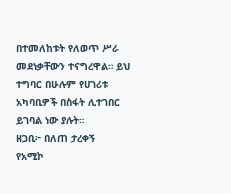በተመለከቱት የለወጥ ሥራ መደነቃቸውን ተናግረዋል። ይህ ተግባር በሁሉም የሀገሪቱ አካባቢዎች በስፋት ሊተገበር ይገባል ነው ያሉት።
ዘጋቢ፦ በለጠ ታረቀኝ
የአሚኮ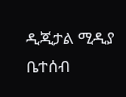ዲጂታል ሚዲያ ቤተሰብ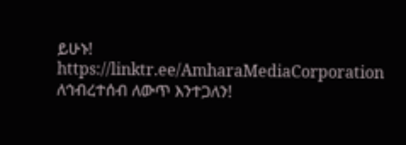ይሁኑ!
https://linktr.ee/AmharaMediaCorporation
ለኅብረተሰብ ለውጥ እንተጋለን!